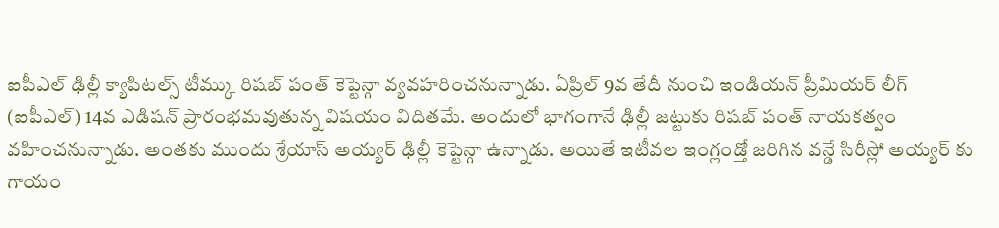ఐపీఎల్ ఢిల్లీ క్యాపిటల్స్ టీమ్కు రిషబ్ పంత్ కెప్టెన్గా వ్యవహరించనున్నాడు. ఏప్రిల్ 9వ తేదీ నుంచి ఇండియన్ ప్రీమియర్ లీగ్ (ఐపీఎల్) 14వ ఎడిషన్ ప్రారంభమవుతున్న విషయం విదితమే. అందులో భాగంగానే ఢిల్లీ జట్టుకు రిషబ్ పంత్ నాయకత్వం వహించనున్నాడు. అంతకు ముందు శ్రేయాస్ అయ్యర్ ఢిల్లీ కెప్టెన్గా ఉన్నాడు. అయితే ఇటీవల ఇంగ్లండ్తో జరిగిన వన్డే సిరీస్లో అయ్యర్ కు గాయం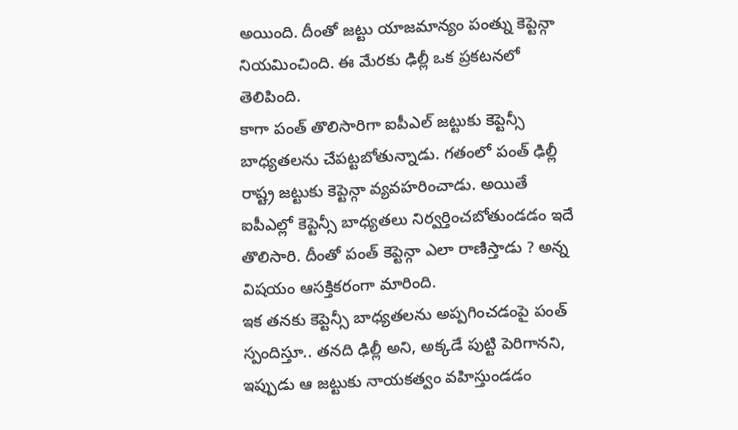అయింది. దీంతో జట్టు యాజమాన్యం పంత్ను కెప్టెన్గా నియమించింది. ఈ మేరకు ఢిల్లీ ఒక ప్రకటనలో తెలిపింది.
కాగా పంత్ తొలిసారిగా ఐపీఎల్ జట్టుకు కెప్టెన్సీ బాధ్యతలను చేపట్టబోతున్నాడు. గతంలో పంత్ ఢిల్లీ రాష్ట్ర జట్టుకు కెప్టెన్గా వ్యవహరించాడు. అయితే ఐపీఎల్లో కెప్టెన్సీ బాధ్యతలు నిర్వర్తించబోతుండడం ఇదే తొలిసారి. దీంతో పంత్ కెప్టెన్గా ఎలా రాణిస్తాడు ? అన్న విషయం ఆసక్తికరంగా మారింది.
ఇక తనకు కెప్టెన్సీ బాధ్యతలను అప్పగించడంపై పంత్ స్పందిస్తూ.. తనది ఢిల్లీ అని, అక్కడే పుట్టి పెరిగానని, ఇప్పుడు ఆ జట్టుకు నాయకత్వం వహిస్తుండడం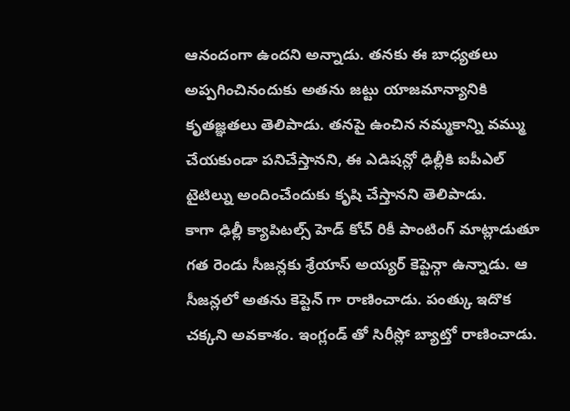ఆనందంగా ఉందని అన్నాడు. తనకు ఈ బాధ్యతలు అప్పగించినందుకు అతను జట్టు యాజమాన్యానికి కృతజ్ఞతలు తెలిపాడు. తనపై ఉంచిన నమ్మకాన్ని వమ్ము చేయకుండా పనిచేస్తానని, ఈ ఎడిషన్లో ఢిల్లీకి ఐపీఎల్ టైటిల్ను అందించేందుకు కృషి చేస్తానని తెలిపాడు.
కాగా ఢిల్లీ క్యాపిటల్స్ హెడ్ కోచ్ రికీ పాంటింగ్ మాట్లాడుతూ గత రెండు సీజన్లకు శ్రేయాస్ అయ్యర్ కెప్టెన్గా ఉన్నాడు. ఆ సీజన్లలో అతను కెప్టెన్ గా రాణించాడు. పంత్కు ఇదొక చక్కని అవకాశం. ఇంగ్లండ్ తో సిరీస్లో బ్యాట్తో రాణించాడు.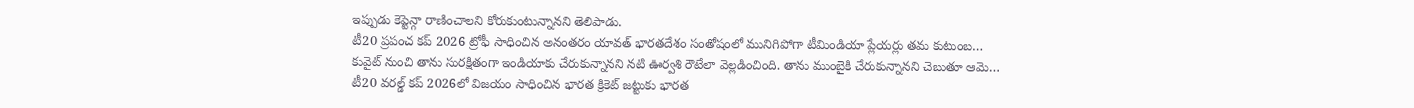ఇప్పుడు కెప్టెన్గా రాణించాలని కోరుకుంటున్నానని తెలిపాడు.
టీ20 ప్రపంచ కప్ 2026 ట్రోఫీ సాధించిన అనంతరం యావత్ భారతదేశం సంతోషంలో మునిగిపోగా టీమిండియా ప్లేయర్లు తమ కుటుంబ…
కువైట్ నుంచి తాను సురక్షితంగా ఇండియాకు చేరుకున్నానని నటి ఊర్వశి రౌటేలా వెల్లడించింది. తాను ముంబైకి చేరుకున్నానని చెబుతూ ఆమె…
టీ20 వరల్డ్ కప్ 2026లో విజయం సాధించిన భారత క్రికెట్ జట్టుకు భారత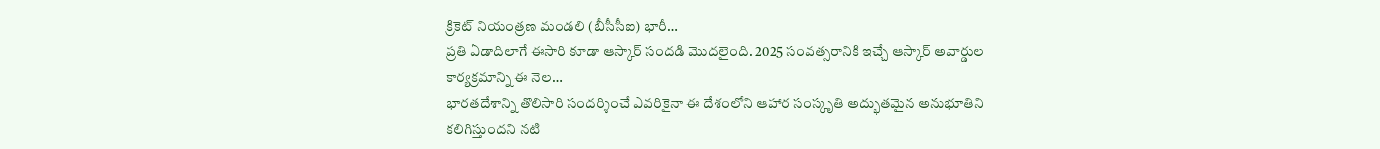క్రికెట్ నియంత్రణ మండలి (బీసీసీఐ) భారీ…
ప్రతి ఏడాదిలాగే ఈసారి కూడా ఆస్కార్ సందడి మొదలైంది. 2025 సంవత్సరానికి ఇచ్చే ఆస్కార్ అవార్డుల కార్యక్రమాన్ని ఈ నెల…
భారతదేశాన్ని తొలిసారి సందర్శించే ఎవరికైనా ఈ దేశంలోని ఆహార సంస్కృతి అద్భుతమైన అనుభూతిని కలిగిస్తుందని నటి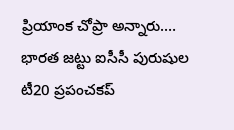ప్రియాంక చోప్రా అన్నారు.…
భారత జట్టు ఐసీసీ పురుషుల టీ20 ప్రపంచకప్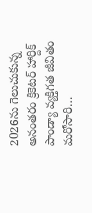2026ను గెలుచుకున్న అనంతరం క్రికెటర్ హార్దిక్ పాండ్యా వ్యక్తిగత జీవితం మరోసారి…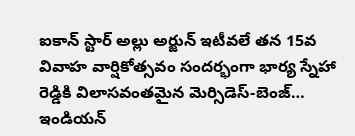ఐకాన్ స్టార్ అల్లు అర్జున్ ఇటీవలే తన 15వ వివాహ వార్షికోత్సవం సందర్భంగా భార్య స్నేహా రెడ్డికి విలాసవంతమైన మెర్సిడెస్-బెంజ్…
ఇండియన్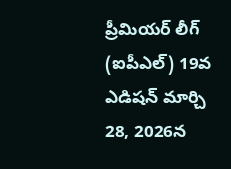ప్రీమియర్ లీగ్ (ఐపీఎల్) 19వ ఎడిషన్ మార్చి 28, 2026న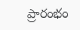ప్రారంభం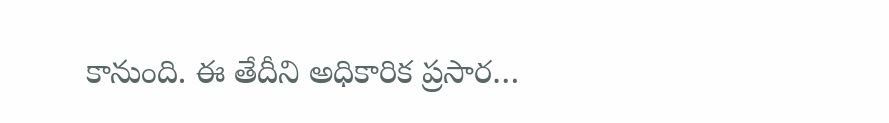కానుంది. ఈ తేదీని అధికారిక ప్రసార…